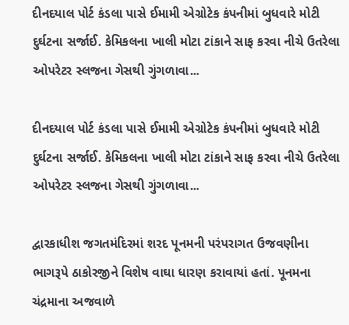દીનદયાલ પોર્ટ કંડલા પાસે ઈમામી એગ્રોટેક કંપનીમાં બુધવારે મોટી દુર્ઘટના સર્જાઈ. કેમિકલના ખાલી મોટા ટાંકાને સાફ કરવા નીચે ઉતરેલા ઓપરેટર સ્લજના ગેસથી ગુંગળાવા...

દીનદયાલ પોર્ટ કંડલા પાસે ઈમામી એગ્રોટેક કંપનીમાં બુધવારે મોટી દુર્ઘટના સર્જાઈ. કેમિકલના ખાલી મોટા ટાંકાને સાફ કરવા નીચે ઉતરેલા ઓપરેટર સ્લજના ગેસથી ગુંગળાવા...

દ્વારકાધીશ જગતમંદિરમાં શરદ પૂનમની પરંપરાગત ઉજવણીના ભાગરૂપે ઠાકોરજીને વિશેષ વાઘા ધારણ કરાવાયાં હતાં. પૂનમના ચંદ્રમાના અજવાળે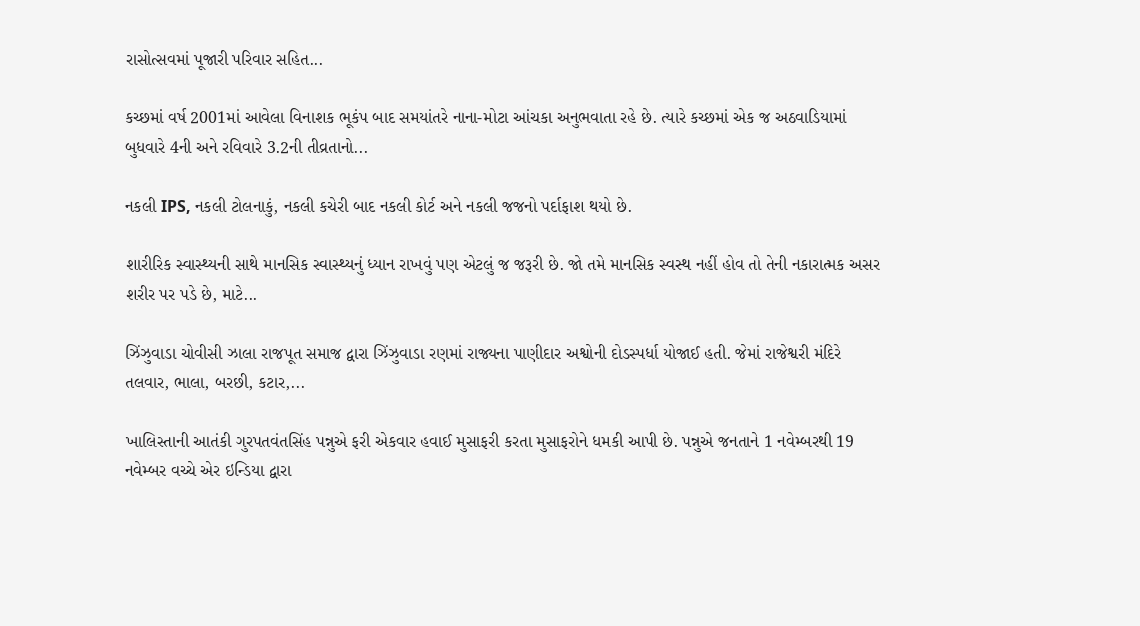રાસોત્સવમાં પૂજારી પરિવાર સહિત...

કચ્છમાં વર્ષ 2001માં આવેલા વિનાશક ભૂકંપ બાદ સમયાંતરે નાના-મોટા આંચકા અનુભવાતા રહે છે. ત્યારે કચ્છમાં એક જ અઠવાડિયામાં બુધવારે 4ની અને રવિવારે 3.2ની તીવ્રતાનો...

નકલી IPS, નકલી ટોલનાકું, નકલી કચેરી બાદ નકલી કોર્ટ અને નકલી જજનો પર્દાફાશ થયો છે.

શારીરિક સ્વાસ્થ્યની સાથે માનસિક સ્વાસ્થ્યનું ધ્યાન રાખવું પણ એટલું જ જરૂરી છે. જો તમે માનસિક સ્વસ્થ નહીં હોવ તો તેની નકારાત્મક અસર શરીર પર પડે છે, માટે...

ઝિંઝુવાડા ચોવીસી ઝાલા રાજપૂત સમાજ દ્વારા ઝિંઝુવાડા રણમાં રાજ્યના પાણીદાર અશ્વોની દોડસ્પર્ધા યોજાઈ હતી. જેમાં રાજેશ્વરી મંદિરે તલવાર, ભાલા, બરછી, કટાર,...

ખાલિસ્તાની આતંકી ગુરપતવંતસિંહ પન્નુએ ફરી એકવાર હવાઈ મુસાફરી કરતા મુસાફરોને ધમકી આપી છે. પન્નુએ જનતાને 1 નવેમ્બરથી 19 નવેમ્બર વચ્ચે એર ઇન્ડિયા દ્વારા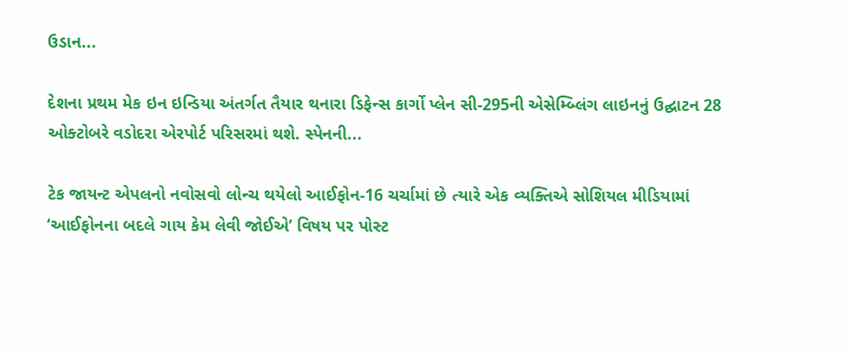ઉડાન...

દેશના પ્રથમ મેક ઇન ઇન્ડિયા અંતર્ગત તૈયાર થનારા ડિફેન્સ કાર્ગો પ્લેન સી-295ની એસેમ્બ્લિંગ લાઇનનું ઉદ્ઘાટન 28 ઓક્ટોબરે વડોદરા એરપોર્ટ પરિસરમાં થશે. સ્પેનની...

ટેક જાયન્ટ એપલનો નવોસવો લોન્ચ થયેલો આઈફોન-16 ચર્ચામાં છે ત્યારે એક વ્યક્તિએ સોશિયલ મીડિયામાં ‘આઈફોનના બદલે ગાય કેમ લેવી જોઈએ’ વિષય પર પોસ્ટ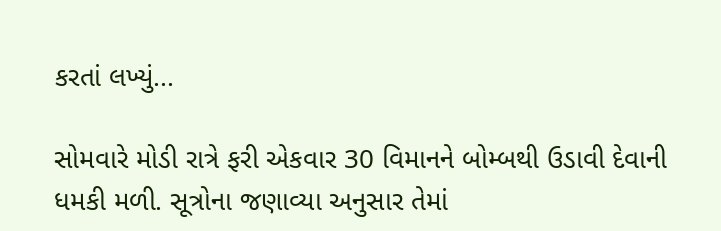કરતાં લખ્યું...

સોમવારે મોડી રાત્રે ફરી એકવાર 30 વિમાનને બોમ્બથી ઉડાવી દેવાની ધમકી મળી. સૂત્રોના જણાવ્યા અનુસાર તેમાં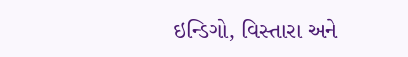ઇન્ડિગો, વિસ્તારા અને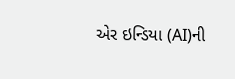એર ઇન્ડિયા (AI)ની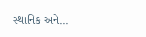સ્થાનિક અને...